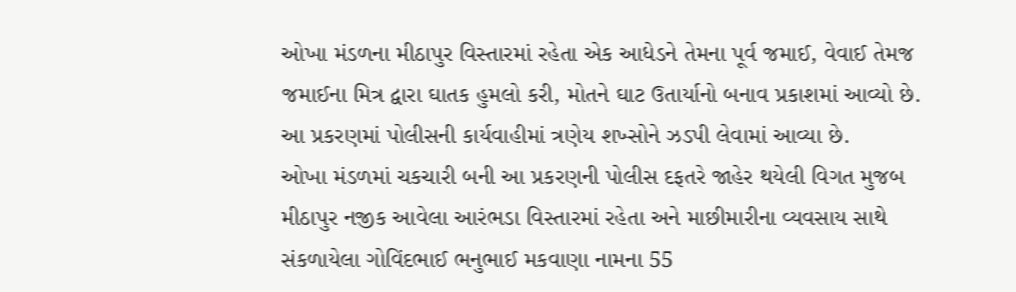ઓખા મંડળના મીઠાપુર વિસ્તારમાં રહેતા એક આધેડને તેમના પૂર્વ જમાઈ, વેવાઈ તેમજ જમાઈના મિત્ર દ્વારા ઘાતક હુમલો કરી, મોતને ઘાટ ઉતાર્યાનો બનાવ પ્રકાશમાં આવ્યો છે. આ પ્રકરણમાં પોલીસની કાર્યવાહીમાં ત્રણેય શખ્સોને ઝડપી લેવામાં આવ્યા છે.
ઓખા મંડળમાં ચકચારી બની આ પ્રકરણની પોલીસ દફતરે જાહેર થયેલી વિગત મુજબ મીઠાપુર નજીક આવેલા આરંભડા વિસ્તારમાં રહેતા અને માછીમારીના વ્યવસાય સાથે સંકળાયેલા ગોવિંદભાઈ ભનુભાઈ મકવાણા નામના 55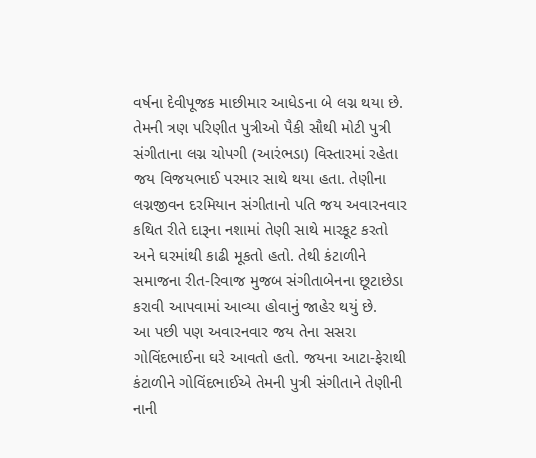વર્ષના દેવીપૂજક માછીમાર આધેડના બે લગ્ન થયા છે. તેમની ત્રણ પરિણીત પુત્રીઓ પૈકી સૌથી મોટી પુત્રી સંગીતાના લગ્ન ચોપગી (આરંભડા) વિસ્તારમાં રહેતા જય વિજયભાઈ પરમાર સાથે થયા હતા. તેણીના લગ્નજીવન દરમિયાન સંગીતાનો પતિ જય અવારનવાર કથિત રીતે દારૂના નશામાં તેણી સાથે મારકૂટ કરતો અને ઘરમાંથી કાઢી મૂકતો હતો. તેથી કંટાળીને સમાજના રીત-રિવાજ મુજબ સંગીતાબેનના છૂટાછેડા કરાવી આપવામાં આવ્યા હોવાનું જાહેર થયું છે.
આ પછી પણ અવારનવાર જય તેના સસરા ગોવિંદભાઈના ઘરે આવતો હતો. જયના આટા-ફેરાથી કંટાળીને ગોવિંદભાઈએ તેમની પુત્રી સંગીતાને તેણીની નાની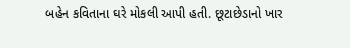બહેન કવિતાના ઘરે મોકલી આપી હતી. છૂટાછેડાનો ખાર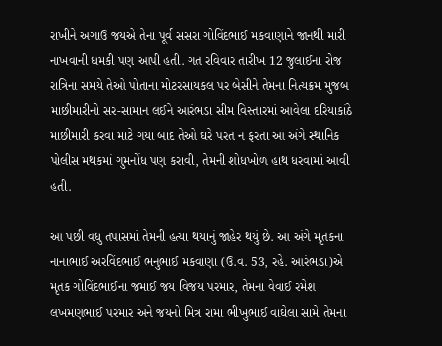રાખીને અગાઉ જયએ તેના પૂર્વ સસરા ગોવિંદભાઈ મકવાણાને જાનથી મારી નાખવાની ધમકી પણ આપી હતી. ગત રવિવાર તારીખ 12 જુલાઈના રોજ રાત્રિના સમયે તેઓ પોતાના મોટરસાયકલ પર બેસીને તેમના નિત્યક્રમ મુજબ માછીમારીનો સર-સામાન લઈને આરંભડા સીમ વિસ્તારમાં આવેલા દરિયાકાંઠે માછીમારી કરવા માટે ગયા બાદ તેઓ ઘરે પરત ન ફરતા આ અંગે સ્થાનિક પોલીસ મથકમાં ગુમનોંધ પણ કરાવી, તેમની શોધખોળ હાથ ધરવામાં આવી હતી.

આ પછી વધુ તપાસમાં તેમની હત્યા થયાનું જાહેર થયું છે. આ અંગે મૃતકના નાનાભાઈ અરવિંદભાઈ ભનુભાઈ મકવાણા (ઉ.વ. 53, રહે. આરંભડા)એ મૃતક ગોવિંદભાઈના જમાઈ જય વિજય પરમાર, તેમના વેવાઈ રમેશ લખમણભાઈ પરમાર અને જયનો મિત્ર રામા ભીખુભાઈ વાઘેલા સામે તેમના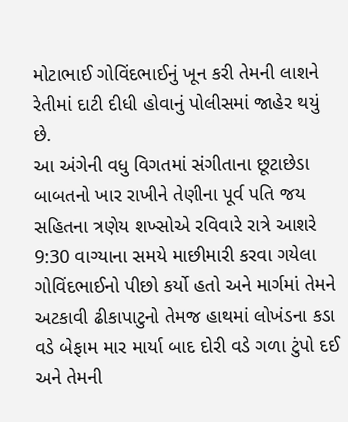મોટાભાઈ ગોવિંદભાઈનું ખૂન કરી તેમની લાશને રેતીમાં દાટી દીધી હોવાનું પોલીસમાં જાહેર થયું છે.
આ અંગેની વધુ વિગતમાં સંગીતાના છૂટાછેડા બાબતનો ખાર રાખીને તેણીના પૂર્વ પતિ જય સહિતના ત્રણેય શખ્સોએ રવિવારે રાત્રે આશરે 9:30 વાગ્યાના સમયે માછીમારી કરવા ગયેલા ગોવિંદભાઈનો પીછો કર્યો હતો અને માર્ગમાં તેમને અટકાવી ઢીકાપાટુનો તેમજ હાથમાં લોખંડના કડા વડે બેફામ માર માર્યા બાદ દોરી વડે ગળા ટુંપો દઈ અને તેમની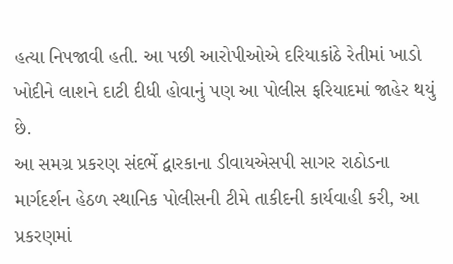હત્યા નિપજાવી હતી. આ પછી આરોપીઓએ દરિયાકાંઠે રેતીમાં ખાડો ખોદીને લાશને દાટી દીધી હોવાનું પણ આ પોલીસ ફરિયાદમાં જાહેર થયું છે.
આ સમગ્ર પ્રકરણ સંદર્ભે દ્વારકાના ડીવાયએસપી સાગર રાઠોડના માર્ગદર્શન હેઠળ સ્થાનિક પોલીસની ટીમે તાકીદની કાર્યવાહી કરી, આ પ્રકરણમાં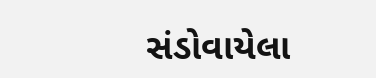સંડોવાયેલા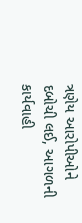ત્રણેય આરોપીઓને દબોચી લઈ, આગળની કાર્યવાહી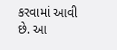કરવામાં આવી છે. આ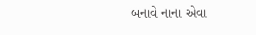બનાવે નાના એવા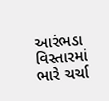આરંભડા વિસ્તારમાં ભારે ચર્ચા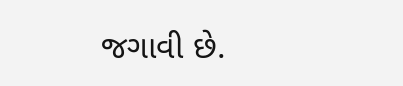જગાવી છે.